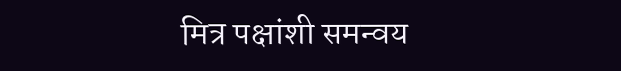मित्र पक्षांशी समन्वय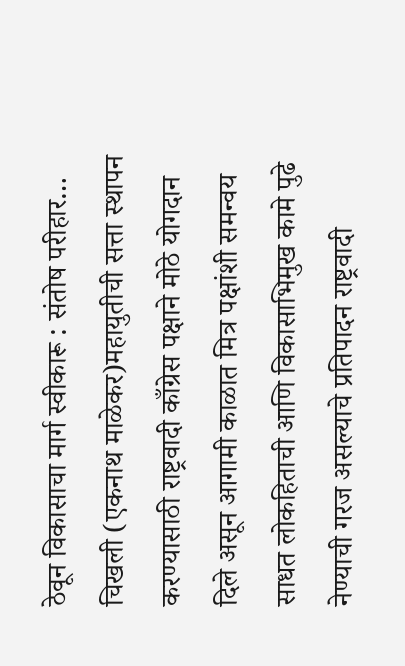ठेवून विकासाचा मार्ग स्वीकारू : संतोष परीहार…
चिखली (एकनाथ माळेकर)महायुतीची सत्ता स्थापन करण्यासाठी राष्ट्रवादी काँग्रेस पक्षाने मोठे योगदान दिले असून आगामी काळात मित्र पक्षांशी समन्वय साधत लोकहिताची आणि विकासाभिमुख कामे पुढे नेण्याची गरज असल्याचे प्रतिपादन राष्ट्रवादी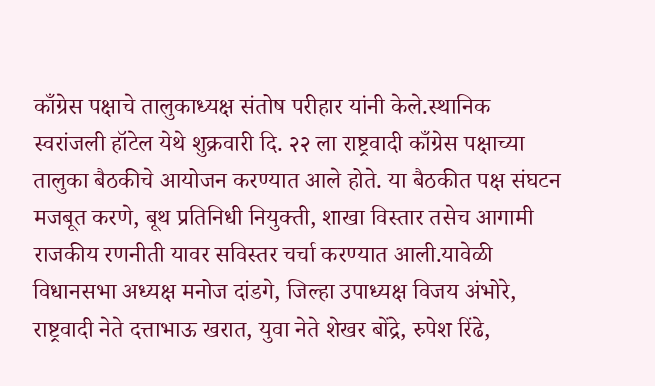काँग्रेस पक्षाचे तालुकाध्यक्ष संतोष परीहार यांनी केले.स्थानिक स्वरांजली हॉटेल येथे शुक्रवारी दि. २२ ला राष्ट्रवादी काँग्रेस पक्षाच्या तालुका बैठकीचे आयोजन करण्यात आले होते. या बैठकीत पक्ष संघटन मजबूत करणे, बूथ प्रतिनिधी नियुक्ती, शाखा विस्तार तसेच आगामी राजकीय रणनीती यावर सविस्तर चर्चा करण्यात आली.यावेळी विधानसभा अध्यक्ष मनोज दांडगे, जिल्हा उपाध्यक्ष विजय अंभोरे, राष्ट्रवादी नेते दत्ताभाऊ खरात, युवा नेते शेखर बोंद्रे, रुपेश रिंढे,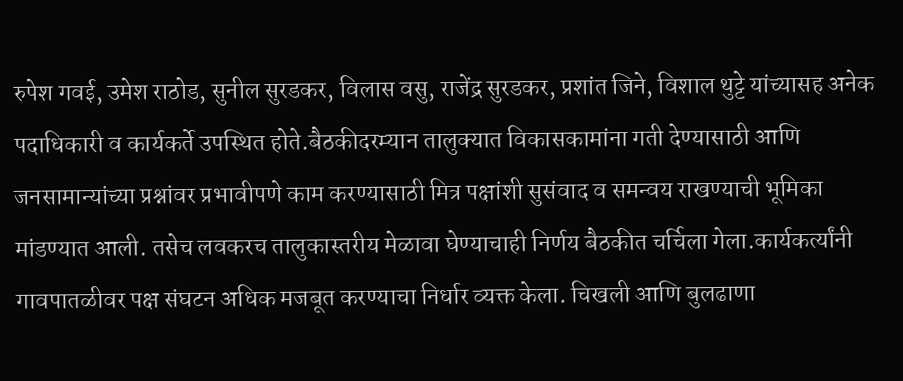रुपेश गवई, उमेश राठोड, सुनील सुरडकर, विलास वसु, राजेंद्र सुरडकर, प्रशांत जिने, विशाल थुट्टे यांच्यासह अनेक पदाधिकारी व कार्यकर्ते उपस्थित होते.बैठकीदरम्यान तालुक्यात विकासकामांना गती देण्यासाठी आणि जनसामान्यांच्या प्रश्नांवर प्रभावीपणे काम करण्यासाठी मित्र पक्षांशी सुसंवाद व समन्वय राखण्याची भूमिका मांडण्यात आली. तसेच लवकरच तालुकास्तरीय मेळावा घेण्याचाही निर्णय बैठकीत चर्चिला गेला.कार्यकर्त्यांनी गावपातळीवर पक्ष संघटन अधिक मजबूत करण्याचा निर्धार व्यक्त केला. चिखली आणि बुलढाणा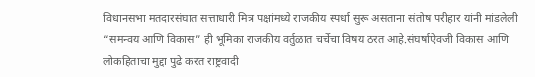विधानसभा मतदारसंघात सत्ताधारी मित्र पक्षांमध्ये राजकीय स्पर्धा सुरू असताना संतोष परीहार यांनी मांडलेली “समन्वय आणि विकास” ही भूमिका राजकीय वर्तुळात चर्चेचा विषय ठरत आहे.संघर्षाऐवजी विकास आणि लोकहिताचा मुद्दा पुढे करत राष्ट्रवादी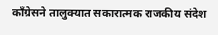काँग्रेसने तालुक्यात सकारात्मक राजकीय संदेश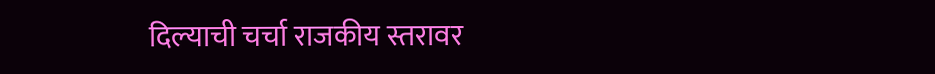दिल्याची चर्चा राजकीय स्तरावर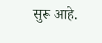सुरू आहे.